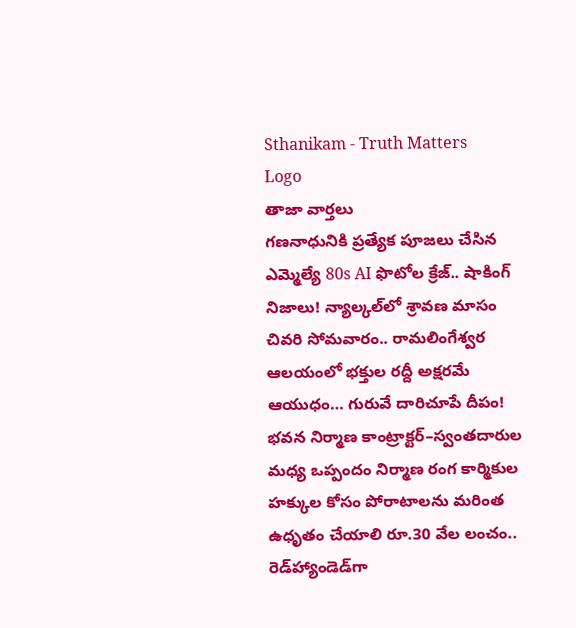Sthanikam - Truth Matters
Logo
తాజా వార్తలు
గణనాధునికి ప్రత్యేక పూజలు చేసిన ఎమ్మెల్యే 80s AI ఫొటోల క్రేజ్.. షాకింగ్ నిజాలు! న్యాల్కల్‌లో శ్రావణ మాసం చివరి సోమవారం.. రామలింగేశ్వర ఆలయంలో భక్తుల రద్దీ అక్షరమే ఆయుధం… గురువే దారిచూపే దీపం! భవన నిర్మాణ కాంట్రాక్టర్‌–స్వంతదారుల మధ్య ఒప్పందం నిర్మాణ రంగ కార్మికుల హక్కుల కోసం పోరాటాలను మరింత ఉధృతం చేయాలి రూ.30 వేల లంచం.. రెడ్‌హ్యాండెడ్‌గా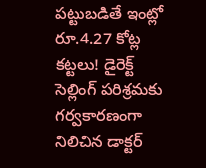పట్టుబడితే ఇంట్లో రూ.4.27 కోట్ల కట్టలు! డైరెక్ట్ సెల్లింగ్ పరిశ్రమకు గర్వకారణంగా నిలిచిన డాక్టర్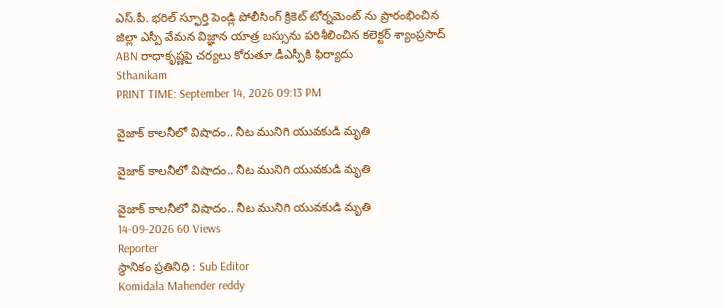ఎస్.పీ. భరిల్ స్ఫూర్తి పెండ్లి పోలీసింగ్ క్రికెట్ టోర్నమెంట్ ను ప్రారంభించిన జిల్లా ఎస్పీ వేమన విజ్ఞాన యాత్ర బస్సును పరిశీలించిన కలెక్టర్ శ్యాంప్రసాద్ ABN రాధాకృష్ణపై చర్యలు కోరుతూ డీఎస్పీకి ఫిర్యాదు
Sthanikam
PRINT TIME: September 14, 2026 09:13 PM

వైజాక్ కాలనీలో విషాదం.. నీట మునిగి యువకుడి మృతి

వైజాక్ కాలనీలో విషాదం.. నీట మునిగి యువకుడి మృతి

వైజాక్ కాలనీలో విషాదం.. నీట మునిగి యువకుడి మృతి
14-09-2026 60 Views
Reporter
స్థానికం ప్రతినిధి : Sub Editor
Komidala Mahender reddy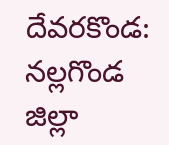దేవరకొండ: నల్లగొండ జిల్లా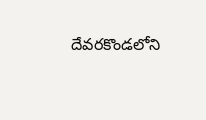దేవరకొండలోని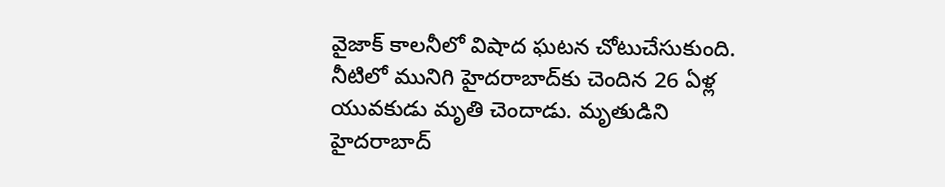వైజాక్ కాలనీలో విషాద ఘటన చోటుచేసుకుంది. నీటిలో మునిగి హైదరాబాద్‌కు చెందిన 26 ఏళ్ల యువకుడు మృతి చెందాడు. మృతుడిని హైదరాబాద్‌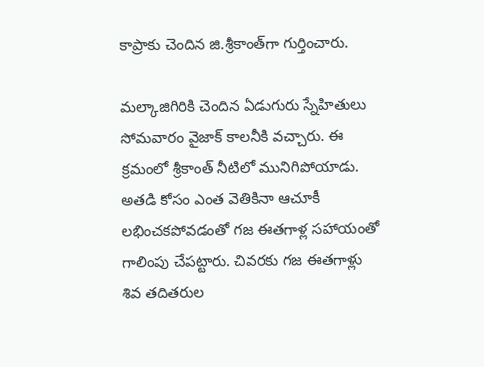కాప్రాకు చెందిన జి.శ్రీకాంత్‌గా గుర్తించారు.

మల్కాజిగిరికి చెందిన ఏడుగురు స్నేహితులు సోమవారం వైజాక్ కాలనీకి వచ్చారు. ఈ క్రమంలో శ్రీకాంత్ నీటిలో మునిగిపోయాడు. అతడి కోసం ఎంత వెతికినా ఆచూకీ లభించకపోవడంతో గజ ఈతగాళ్ల సహాయంతో గాలింపు చేపట్టారు. చివరకు గజ ఈతగాళ్లు శివ తదితరుల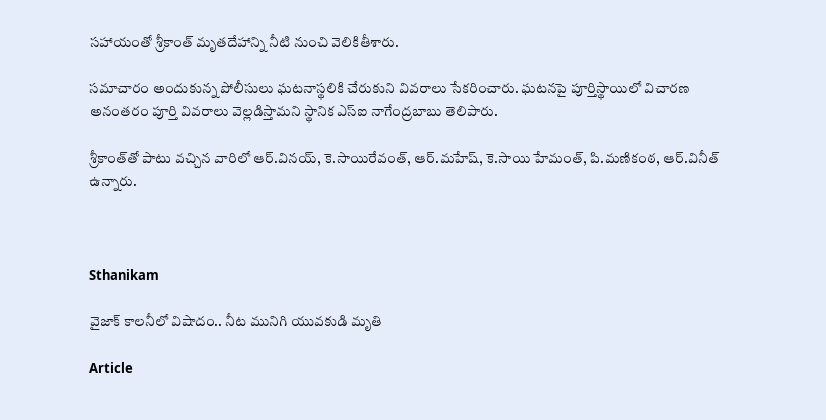సహాయంతో శ్రీకాంత్ మృతదేహాన్ని నీటి నుంచి వెలికితీశారు.

సమాచారం అందుకున్న పోలీసులు ఘటనాస్థలికి చేరుకుని వివరాలు సేకరించారు. ఘటనపై పూర్తిస్థాయిలో విచారణ అనంతరం పూర్తి వివరాలు వెల్లడిస్తామని స్థానిక ఎస్‌ఐ నాగేంద్రబాబు తెలిపారు.

శ్రీకాంత్‌తో పాటు వచ్చిన వారిలో ఆర్.వినయ్, కె.సాయిరేవంత్, ఆర్.మహేష్, కె.సాయి హేమంత్, పి.మణికంఠ, ఆర్.వినీత్ ఉన్నారు.



Sthanikam

వైజాక్ కాలనీలో విషాదం.. నీట మునిగి యువకుడి మృతి

Article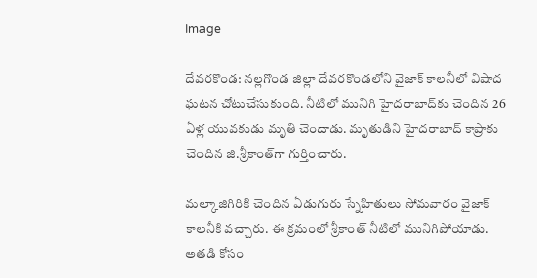Image

దేవరకొండ: నల్లగొండ జిల్లా దేవరకొండలోని వైజాక్ కాలనీలో విషాద ఘటన చోటుచేసుకుంది. నీటిలో మునిగి హైదరాబాద్‌కు చెందిన 26 ఏళ్ల యువకుడు మృతి చెందాడు. మృతుడిని హైదరాబాద్‌ కాప్రాకు చెందిన జి.శ్రీకాంత్‌గా గుర్తించారు.

మల్కాజిగిరికి చెందిన ఏడుగురు స్నేహితులు సోమవారం వైజాక్ కాలనీకి వచ్చారు. ఈ క్రమంలో శ్రీకాంత్ నీటిలో మునిగిపోయాడు. అతడి కోసం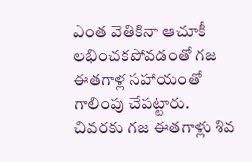ఎంత వెతికినా ఆచూకీ లభించకపోవడంతో గజ ఈతగాళ్ల సహాయంతో గాలింపు చేపట్టారు. చివరకు గజ ఈతగాళ్లు శివ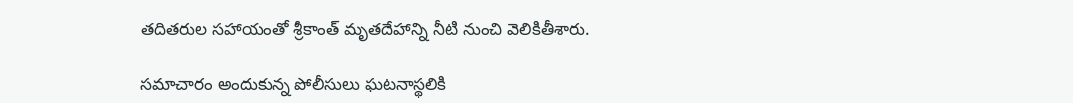తదితరుల సహాయంతో శ్రీకాంత్ మృతదేహాన్ని నీటి నుంచి వెలికితీశారు.

సమాచారం అందుకున్న పోలీసులు ఘటనాస్థలికి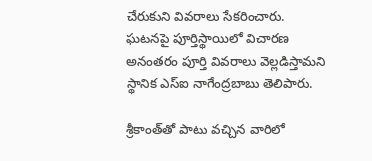చేరుకుని వివరాలు సేకరించారు. ఘటనపై పూర్తిస్థాయిలో విచారణ అనంతరం పూర్తి వివరాలు వెల్లడిస్తామని స్థానిక ఎస్‌ఐ నాగేంద్రబాబు తెలిపారు.

శ్రీకాంత్‌తో పాటు వచ్చిన వారిలో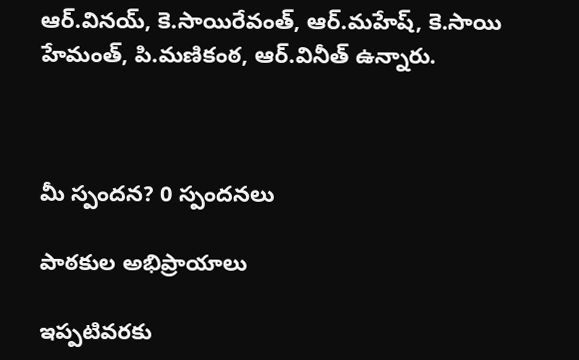ఆర్.వినయ్, కె.సాయిరేవంత్, ఆర్.మహేష్, కె.సాయి హేమంత్, పి.మణికంఠ, ఆర్.వినీత్ ఉన్నారు.



మీ స్పందన? 0 స్పందనలు

పాఠకుల అభిప్రాయాలు

ఇప్పటివరకు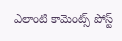ఎలాంటి కామెంట్స్ పోస్ట్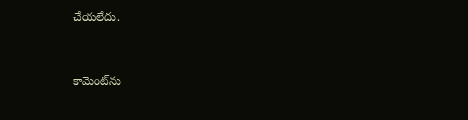చేయలేదు.


కామెంట్‌ను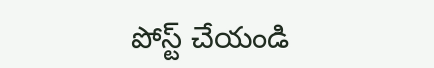పోస్ట్ చేయండి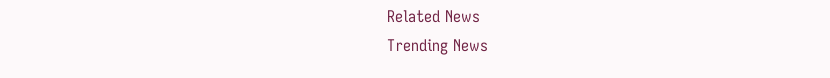Related News
Trending News